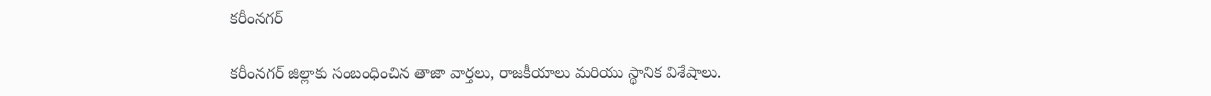కరీంనగర్

కరీంనగర్ జిల్లాకు సంబంధించిన తాజా వార్తలు, రాజకీయాలు మరియు స్థానిక విశేషాలు.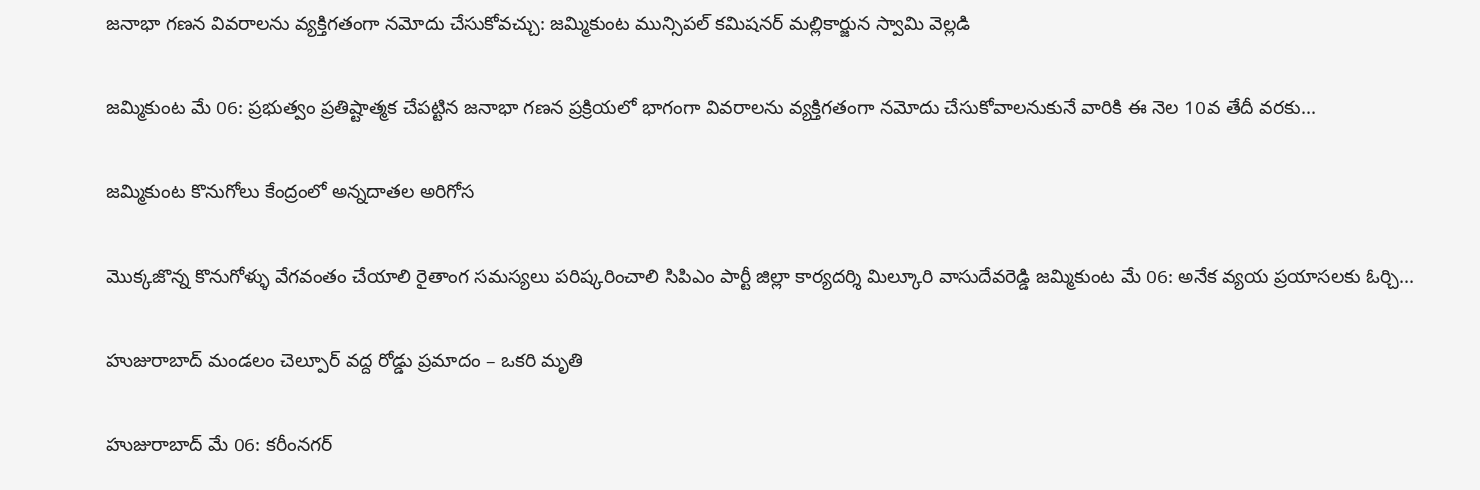జనాభా గణన వివరాలను వ్యక్తిగతంగా నమోదు చేసుకోవచ్చు: జమ్మికుంట మున్సిపల్ కమిషనర్ మల్లికార్జున స్వామి వెల్లడి

జమ్మికుంట మే 06: ప్రభుత్వం ప్రతిష్టాత్మక చేపట్టిన జనాభా గణన ప్రక్రియలో భాగంగా వివరాలను వ్యక్తిగతంగా నమోదు చేసుకోవాలనుకునే వారికి ఈ నెల 10వ తేదీ వరకు...

జమ్మికుంట కొనుగోలు కేంద్రంలో అన్నదాతల అరిగోస

మొక్కజొన్న కొనుగోళ్ళు వేగవంతం చేయాలి రైతాంగ సమస్యలు పరిష్కరించాలి సిపిఎం పార్టీ జిల్లా కార్యదర్శి మిల్కూరి వాసుదేవరెడ్డి జమ్మికుంట మే 06: అనేక వ్యయ ప్రయాసలకు ఓర్చి...

హుజురాబాద్ మండలం చెల్పూర్ వద్ద రోడ్డు ప్రమాదం – ఒకరి మృతి

హుజురాబాద్ మే 06: కరీంనగర్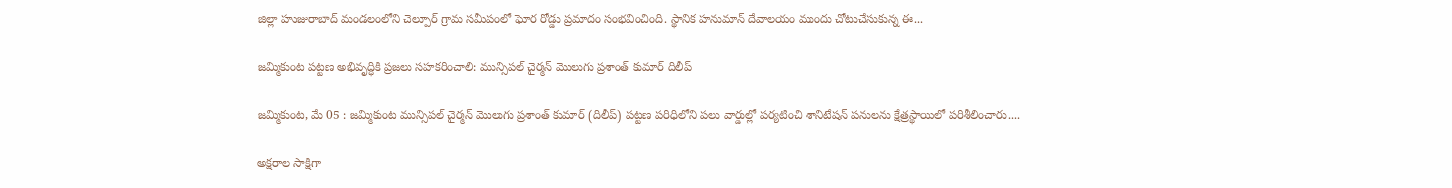జిల్లా హుజురాబాద్ మండలంలోని చెల్పూర్ గ్రామ సమీపంలో ఘోర రోడ్డు ప్రమాదం సంభవించింది. స్థానిక హనుమాన్ దేవాలయం ముందు చోటుచేసుకున్న ఈ...

జమ్మికుంట పట్టణ అభివృద్ధికి ప్రజలు సహకరించాలి: మున్సిపల్ చైర్మన్ మొలుగు ప్రశాంత్ కుమార్ దిలీప్

జమ్మికుంట, మే 05 : జమ్మికుంట మున్సిపల్ చైర్మన్ మొలుగు ప్రశాంత్ కుమార్ (దిలీప్) పట్టణ పరిధిలోని పలు వార్డుల్లో పర్యటించి శానిటేషన్ పనులను క్షేత్రస్థాయిలో పరిశీలించారు....

అక్షరాల సాక్షిగా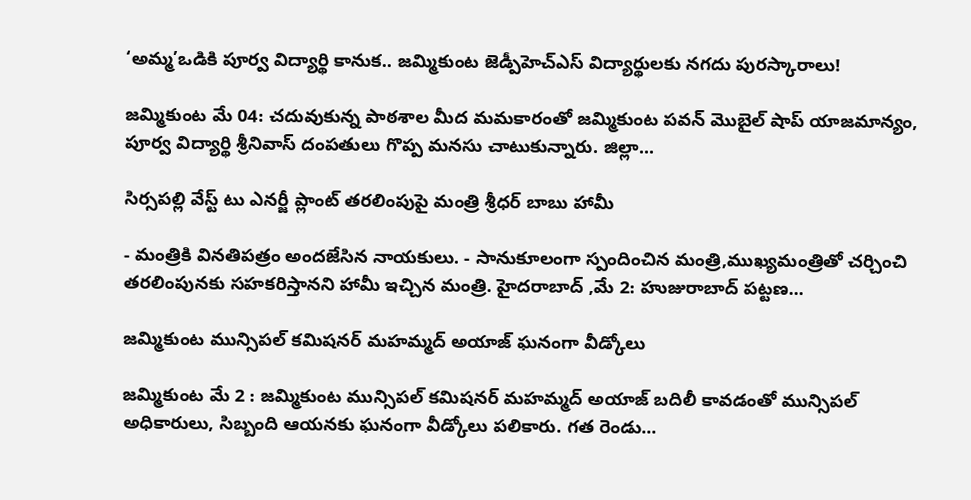‘అమ్మ’ఒడికి పూర్వ విద్యార్థి కానుక.. జమ్మికుంట జెడ్పీహెచ్‌ఎస్ విద్యార్థులకు నగదు పురస్కారాలు!

జమ్మికుంట మే 04: చదువుకున్న పాఠశాల మీద మమకారంతో జమ్మికుంట పవన్ మొబైల్ షాప్ యాజమాన్యం, పూర్వ విద్యార్థి శ్రీనివాస్ దంపతులు గొప్ప మనసు చాటుకున్నారు. జిల్లా...

సిర్సపల్లి వేస్ట్ టు ఎనర్జీ ప్లాంట్ తరలింపుపై మంత్రి శ్రీధర్ బాబు హామీ

- మంత్రికి వినతిపత్రం అందజేసిన నాయకులు. - సానుకూలంగా స్పందించిన మంత్రి,ముఖ్యమంత్రితో చర్చించి తరలింపునకు సహకరిస్తానని హామీ ఇచ్చిన మంత్రి. హైదరాబాద్ ,మే 2: హుజురాబాద్ పట్టణ...

జమ్మికుంట మున్సిపల్ కమిషనర్ మహమ్మద్ అయాజ్ ఘనంగా వీడ్కోలు

జమ్మికుంట మే 2 : జమ్మికుంట మున్సిపల్ కమిషనర్ మహమ్మద్ అయాజ్ బదిలీ కావడంతో మున్సిపల్ అధికారులు, సిబ్బంది ఆయనకు ఘనంగా వీడ్కోలు పలికారు. గత రెండు...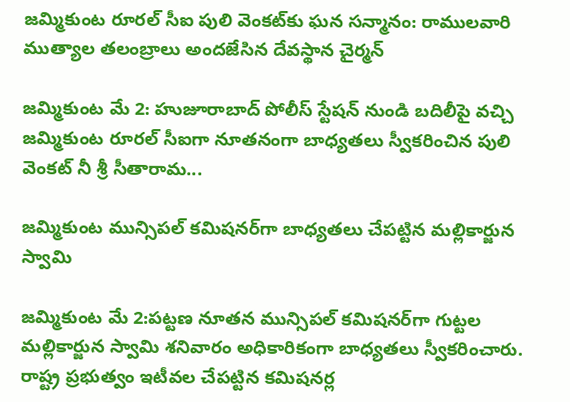జమ్మికుంట రూరల్ సీఐ పులి వెంకట్‌కు ఘన సన్మానం: రాములవారి ముత్యాల తలంబ్రాలు అందజేసిన దేవస్థాన చైర్మన్

జమ్మికుంట మే 2: హుజూరాబాద్ పోలీస్ స్టేషన్ నుండి బదిలీపై వచ్చి జమ్మికుంట రూరల్ సీఐగా నూతనంగా బాధ్యతలు స్వీకరించిన పులి వెంకట్ నీ శ్రీ సీతారామ...

జమ్మికుంట మున్సిపల్ కమిషనర్‌గా బాధ్యతలు చేపట్టిన మల్లికార్జున స్వామి

జమ్మికుంట మే 2:పట్టణ నూతన మున్సిపల్ కమిషనర్‌గా గుట్టల మల్లికార్జున స్వామి శనివారం అధికారికంగా బాధ్యతలు స్వీకరించారు. రాష్ట్ర ప్రభుత్వం ఇటీవల చేపట్టిన కమిషనర్ల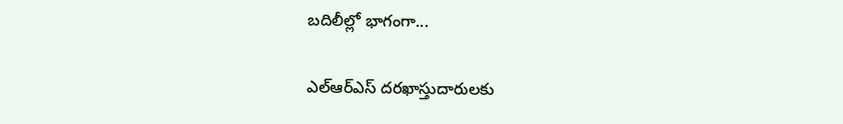బదిలీల్లో భాగంగా...

ఎల్‌ఆర్‌ఎస్‌ దరఖాస్తుదారులకు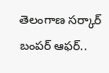తెలంగాణ సర్కార్ బంపర్ ఆఫర్..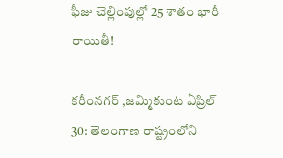ఫీజు చెల్లింపుల్లో 25 శాతం భారీ రాయితీ!

కరీంనగర్ ,జమ్మికుంట ఏప్రిల్ 30: తెలంగాణ రాష్ట్రంలోని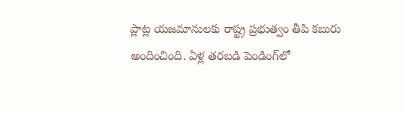ప్లాట్ల యజమానులకు రాష్ట్ర ప్రభుత్వం తీపి కబురు అందించింది. ఏళ్ల తరబడి పెండింగ్‌లో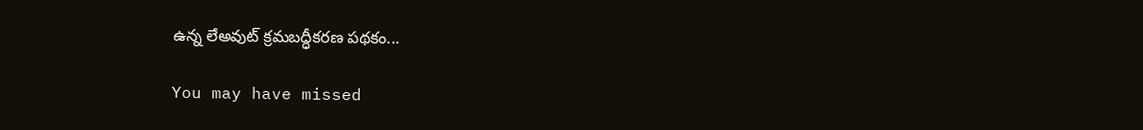ఉన్న లేఅవుట్‌ క్రమబద్ధీకరణ పథకం...

You may have missed